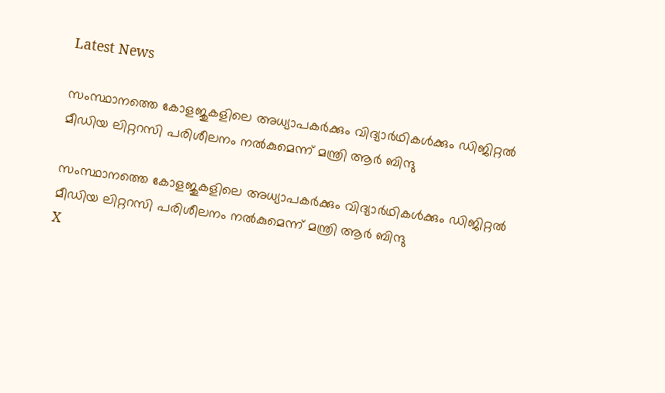Latest News

സംസ്ഥാനത്തെ കോളജുകളിലെ അധ്യാപകര്‍ക്കും വിദ്യാര്‍ഥികള്‍ക്കും ഡിജിറ്റല്‍ മീഡിയ ലിറ്ററസി പരിശീലനം നല്‍കുമെന്ന് മന്ത്രി ആര്‍ ബിന്ദു

സംസ്ഥാനത്തെ കോളജുകളിലെ അധ്യാപകര്‍ക്കും വിദ്യാര്‍ഥികള്‍ക്കും ഡിജിറ്റല്‍ മീഡിയ ലിറ്ററസി പരിശീലനം നല്‍കുമെന്ന് മന്ത്രി ആര്‍ ബിന്ദു
X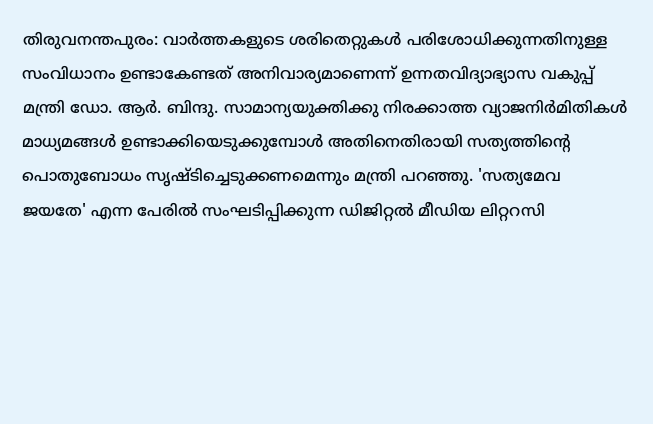തിരുവനന്തപുരം: വാര്‍ത്തകളുടെ ശരിതെറ്റുകള്‍ പരിശോധിക്കുന്നതിനുള്ള സംവിധാനം ഉണ്ടാകേണ്ടത് അനിവാര്യമാണെന്ന് ഉന്നതവിദ്യാഭ്യാസ വകുപ്പ് മന്ത്രി ഡോ. ആര്‍. ബിന്ദു. സാമാന്യയുക്തിക്കു നിരക്കാത്ത വ്യാജനിര്‍മിതികള്‍ മാധ്യമങ്ങള്‍ ഉണ്ടാക്കിയെടുക്കുമ്പോള്‍ അതിനെതിരായി സത്യത്തിന്റെ പൊതുബോധം സൃഷ്ടിച്ചെടുക്കണമെന്നും മന്ത്രി പറഞ്ഞു. 'സത്യമേവ ജയതേ' എന്ന പേരില്‍ സംഘടിപ്പിക്കുന്ന ഡിജിറ്റല്‍ മീഡിയ ലിറ്ററസി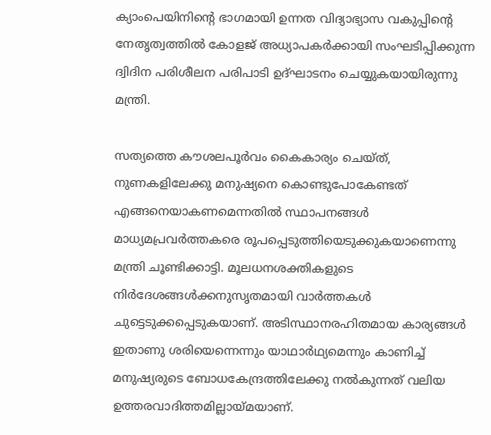ക്യാംപെയിനിന്റെ ഭാഗമായി ഉന്നത വിദ്യാഭ്യാസ വകുപ്പിന്റെ നേതൃത്വത്തില്‍ കോളജ് അധ്യാപകര്‍ക്കായി സംഘടിപ്പിക്കുന്ന ദ്വിദിന പരിശീലന പരിപാടി ഉദ്ഘാടനം ചെയ്യുകയായിരുന്നു മന്ത്രി.

സത്യത്തെ കൗശലപൂര്‍വം കൈകാര്യം ചെയ്ത്, നുണകളിലേക്കു മനുഷ്യനെ കൊണ്ടുപോകേണ്ടത് എങ്ങനെയാകണമെന്നതില്‍ സ്ഥാപനങ്ങള്‍ മാധ്യമപ്രവര്‍ത്തകരെ രൂപപ്പെടുത്തിയെടുക്കുകയാണെന്നു മന്ത്രി ചൂണ്ടിക്കാട്ടി. മൂലധനശക്തികളുടെ നിര്‍ദേശങ്ങള്‍ക്കനുസൃതമായി വാര്‍ത്തകള്‍ ചുട്ടെടുക്കപ്പെടുകയാണ്. അടിസ്ഥാനരഹിതമായ കാര്യങ്ങള്‍ ഇതാണു ശരിയെന്നെന്നും യാഥാര്‍ഥ്യമെന്നും കാണിച്ച് മനുഷ്യരുടെ ബോധകേന്ദ്രത്തിലേക്കു നല്‍കുന്നത് വലിയ ഉത്തരവാദിത്തമില്ലായ്മയാണ്.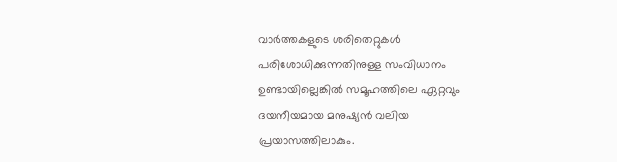വാര്‍ത്തകളുടെ ശരിതെറ്റുകള്‍ പരിശോധിക്കുന്നതിനുള്ള സംവിധാനം ഉണ്ടായില്ലെങ്കില്‍ സമൂഹത്തിലെ ഏറ്റവും ദയനീയമായ മനുഷ്യന്‍ വലിയ പ്രയാസത്തിലാകും.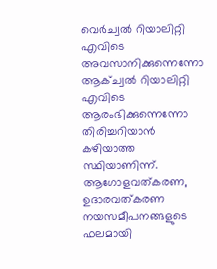വെര്‍ച്വല്‍ റിയാലിറ്റി എവിടെ അവസാനിക്കുന്നെന്നോ ആക്ച്വല്‍ റിയാലിറ്റി എവിടെ ആരംഭിക്കുന്നെന്നോ തിരിച്ചറിയാന്‍ കഴിയാത്ത സ്ഥിയാണിന്ന്. ആഗോളവത്കരണ, ഉദാരവത്കരണ നയസമീപനങ്ങളുടെ ഫലമായി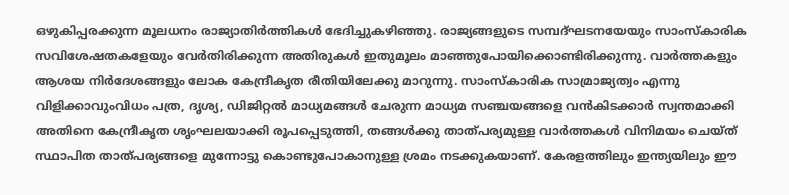ഒഴുകിപ്പരക്കുന്ന മൂലധനം രാജ്യാതിര്‍ത്തികള്‍ ഭേദിച്ചുകഴിഞ്ഞു. രാജ്യങ്ങളുടെ സമ്പദ്ഘടനയേയും സാംസ്‌കാരിക സവിശേഷതകളേയും വേര്‍തിരിക്കുന്ന അതിരുകള്‍ ഇതുമൂലം മാഞ്ഞുപോയിക്കൊണ്ടിരിക്കുന്നു. വാര്‍ത്തകളും ആശയ നിര്‍ദേശങ്ങളും ലോക കേന്ദ്രീകൃത രീതിയിലേക്കു മാറുന്നു. സാംസ്‌കാരിക സാമ്രാജ്യത്വം എന്നു വിളിക്കാവുംവിധം പത്ര, ദൃശ്യ, ഡിജിറ്റല്‍ മാധ്യമങ്ങള്‍ ചേരുന്ന മാധ്യമ സഞ്ചയങ്ങളെ വന്‍കിടക്കാര്‍ സ്വന്തമാക്കി അതിനെ കേന്ദ്രീകൃത ശൃംഘലയാക്കി രൂപപ്പെടുത്തി, തങ്ങള്‍ക്കു താത്പര്യമുള്ള വാര്‍ത്തകള്‍ വിനിമയം ചെയ്ത് സ്ഥാപിത താത്പര്യങ്ങളെ മുന്നോട്ടു കൊണ്ടുപോകാനുള്ള ശ്രമം നടക്കുകയാണ്. കേരളത്തിലും ഇന്ത്യയിലും ഈ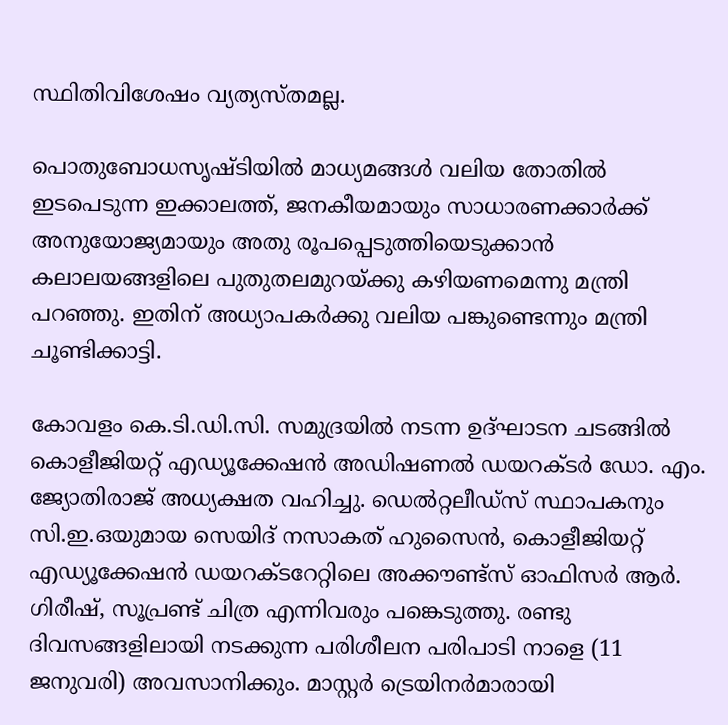സ്ഥിതിവിശേഷം വ്യത്യസ്തമല്ല.

പൊതുബോധസൃഷ്ടിയില്‍ മാധ്യമങ്ങള്‍ വലിയ തോതില്‍ ഇടപെടുന്ന ഇക്കാലത്ത്, ജനകീയമായും സാധാരണക്കാര്‍ക്ക് അനുയോജ്യമായും അതു രൂപപ്പെടുത്തിയെടുക്കാന്‍ കലാലയങ്ങളിലെ പുതുതലമുറയ്ക്കു കഴിയണമെന്നു മന്ത്രി പറഞ്ഞു. ഇതിന് അധ്യാപകര്‍ക്കു വലിയ പങ്കുണ്ടെന്നും മന്ത്രി ചൂണ്ടിക്കാട്ടി.

കോവളം കെ.ടി.ഡി.സി. സമുദ്രയില്‍ നടന്ന ഉദ്ഘാടന ചടങ്ങില്‍ കൊളീജിയറ്റ് എഡ്യൂക്കേഷന്‍ അഡിഷണല്‍ ഡയറക്ടര്‍ ഡോ. എം. ജ്യോതിരാജ് അധ്യക്ഷത വഹിച്ചു. ഡെല്‍റ്റലീഡ്‌സ് സ്ഥാപകനും സി.ഇ.ഒയുമായ സെയിദ് നസാകത് ഹുസൈന്‍, കൊളീജിയറ്റ് എഡ്യൂക്കേഷന്‍ ഡയറക്ടറേറ്റിലെ അക്കൗണ്ട്‌സ് ഓഫിസര്‍ ആര്‍. ഗിരീഷ്, സൂപ്രണ്ട് ചിത്ര എന്നിവരും പങ്കെടുത്തു. രണ്ടു ദിവസങ്ങളിലായി നടക്കുന്ന പരിശീലന പരിപാടി നാളെ (11 ജനുവരി) അവസാനിക്കും. മാസ്റ്റര്‍ ട്രെയിനര്‍മാരായി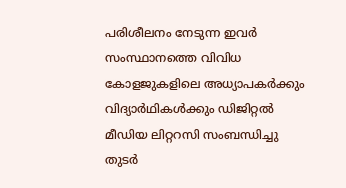പരിശീലനം നേടുന്ന ഇവര്‍ സംസ്ഥാനത്തെ വിവിധ കോളജുകളിലെ അധ്യാപകര്‍ക്കും വിദ്യാര്‍ഥികള്‍ക്കും ഡിജിറ്റല്‍ മീഡിയ ലിറ്ററസി സംബന്ധിച്ചു തുടര്‍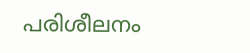പരിശീലനം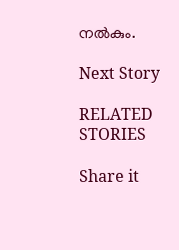നല്‍കും.

Next Story

RELATED STORIES

Share it